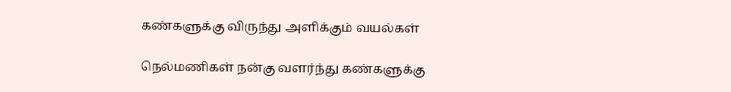கண்களுக்கு விருந்து அளிக்கும் வயல்கள்

நெல்மணிகள் நன்கு வளர்ந்து கண்களுக்கு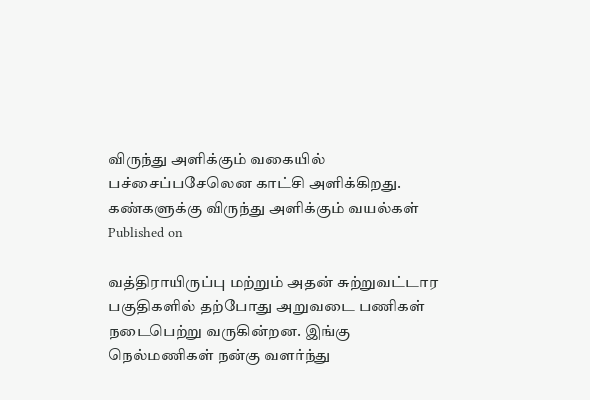விருந்து அளிக்கும் வகையில் பச்சைப்பசேலென காட்சி அளிக்கிறது.
கண்களுக்கு விருந்து அளிக்கும் வயல்கள்
Published on

வத்திராயிருப்பு மற்றும் அதன் சுற்றுவட்டார பகுதிகளில் தற்போது அறுவடை பணிகள் நடைபெற்று வருகின்றன. இங்கு நெல்மணிகள் நன்கு வளர்ந்து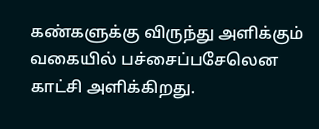கண்களுக்கு விருந்து அளிக்கும் வகையில் பச்சைப்பசேலென காட்சி அளிக்கிறது.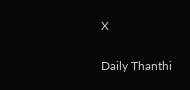X

Daily Thanthi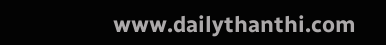www.dailythanthi.com